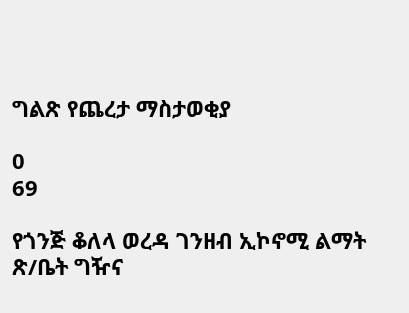ግልጽ የጨረታ ማስታወቂያ

0
69

የጎንጅ ቆለላ ወረዳ ገንዘብ ኢኮኖሚ ልማት ጽ/ቤት ግዥና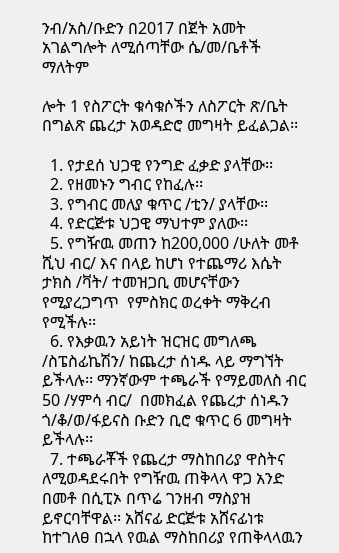ንብ/አስ/ቡድን በ2017 በጀት አመት አገልግሎት ለሚሰጣቸው ሴ/መ/ቤቶች ማለትም

ሎት 1 የስፖርት ቁሳቁሶችን ለስፖርት ጽ/ቤት በግልጽ ጨረታ አወዳድሮ መግዛት ይፈልጋል፡፡

  1. የታደሰ ህጋዊ የንግድ ፈቃድ ያላቸው፡፡
  2. የዘመኑን ግብር የከፈሉ፡፡
  3. የግብር መለያ ቁጥር /ቲን/ ያላቸው፡፡
  4. የድርጅቱ ህጋዊ ማህተም ያለው፡፡
  5. የግዥዉ መጠን ከ200,000 /ሁለት መቶ ሺህ ብር/ እና በላይ ከሆነ የተጨማሪ እሴት ታክስ /ቫት/ ተመዝጋቢ መሆናቸውን የሚያረጋግጥ  የምስክር ወረቀት ማቅረብ የሚችሉ፡፡
  6. የእቃዉን አይነት ዝርዝር መግለጫ /ስፔስፊኬሽን/ ከጨረታ ሰነዱ ላይ ማግኘት ይችላሉ፡፡ ማንኛውም ተጫራች የማይመለስ ብር 50 /ሃምሳ ብር/  በመክፈል የጨረታ ሰነዱን ጎ/ቆ/ወ/ፋይናስ ቡድን ቢሮ ቁጥር 6 መግዛት ይችላሉ፡፡
  7. ተጫራቾች የጨረታ ማስከበሪያ ዋስትና ለሚወዳደሩበት የግዥዉ ጠቅላላ ዋጋ አንድ በመቶ በሲፒኦ በጥሬ ገንዘብ ማስያዝ ይኖርባቸዋል፡፡ አሸናፊ ድርጅቱ አሸናፊነቱ ከተገለፀ በኋላ የዉል ማስከበሪያ የጠቅላላዉን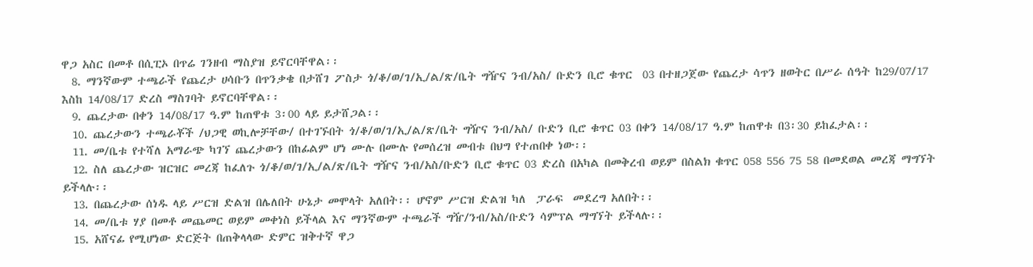ዋጋ አስር በመቶ በሲፒኦ በጥሬ ገንዘብ ማስያዝ ይኖርባቸዋል፡፡
  8. ማንኛውም ተጫራች የጨረታ ሀሳቡን በጥንቃቄ በታሸገ ፖስታ ጎ/ቆ/ወ/ገ/ኢ/ል/ጽ/ቤት ግዥና ንብ/አስ/ ቡድን ቢሮ ቁጥር  03 በተዘጋጀው የጨረታ ሳጥን ዘወትር በሥራ ሰዓት ከ29/07/17 እስከ 14/08/17 ድረስ ማስገባት ይኖርባቸዋል፡፡
  9. ጨረታው በቀን 14/08/17 ዓ.ም ከጠዋቱ 3፡00 ላይ ይታሸጋል፡፡
  10. ጨረታውን ተጫራቾች /ህጋዊ ወኪሎቻቸው/ በተገኙበት ጎ/ቆ/ወ/ገ/ኢ/ል/ጽ/ቤት ግዥና ንብ/አስ/ ቡድን ቢሮ ቁጥር 03 በቀን 14/08/17 ዓ.ም ከጠዋቱ በ3፡30 ይከፈታል፡፡
  11. መ/ቤቱ የተሻለ አማራጭ ካገኘ ጨረታውን በከፊልም ሆነ ሙሉ በሙሉ የመሰረዝ መብቱ በህግ የተጠበቀ ነው፡፡
  12. ስለ ጨረታው ዝርዝር መረጃ ከፈለጉ ጎ/ቆ/ወ/ገ/ኢ/ል/ጽ/ቤት ግዥና ንብ/አስ/ቡድን ቢሮ ቁጥር 03 ድረስ በአካል በመቅረብ ወይም በስልክ ቁጥር 058 556 75 58 በመደወል መረጃ ማግኘት ይችላሉ፡፡
  13. በጨረታው ሰነዱ ላይ ሥርዝ ድልዝ በሌለበት ሁኔታ መሞላት አለበት፡፡ ሆኖም ሥርዝ ድልዝ ካለ  ፓራፍ  መደረግ አለበት፡፡
  14. መ/ቤቱ ሃያ በመቶ መጨመር ወይም መቀነስ ይችላል እና ማንኛውም ተጫራች ግዥ/ንብ/አስ/ቡድን ሳምፕል ማግኘት ይችላሉ፡፡
  15. አሸናፊ የሚሆነው ድርጅት በጠቅላላው ድምር ዝቅተኛ ዋጋ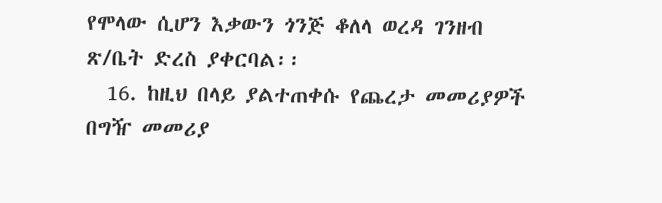የሞላው ሲሆን እቃውን ጎንጅ ቆለላ ወረዳ ገንዘብ ጽ/ቤት ድረስ ያቀርባል፡፡
  16. ከዚህ በላይ ያልተጠቀሱ የጨረታ መመሪያዎች በግዥ መመሪያ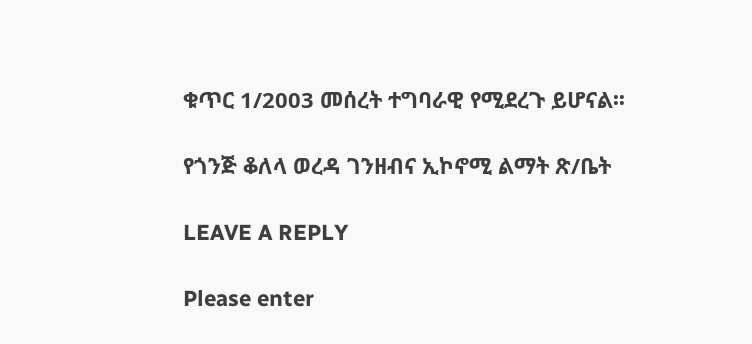ቁጥር 1/2003 መሰረት ተግባራዊ የሚደረጉ ይሆናል፡፡

የጎንጅ ቆለላ ወረዳ ገንዘብና ኢኮኖሚ ልማት ጽ/ቤት

LEAVE A REPLY

Please enter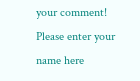your comment!
Please enter your name here